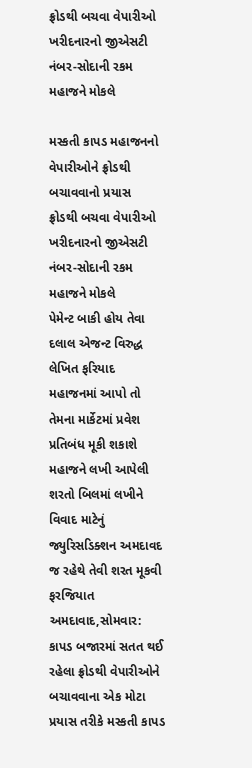ફ્રોડથી બચવા વેપારીઓ ખરીદનારનો જીએસટી નંબર-સોદાની રકમ મહાજને મોકલે

મસ્કતી કાપડ મહાજનનો વેપારીઓને ફ્રોડથી બચાવવાનો પ્રયાસ
ફ્રોડથી બચવા વેપારીઓ ખરીદનારનો જીએસટી નંબર-સોદાની રકમ મહાજને મોકલે
પેમેન્ટ બાકી હોય તેવા દલાલ એજન્ટ વિરુદ્ધ લેખિત ફરિયાદ મહાજનમાં આપો તો તેમના માર્કેટમાં પ્રવેશ પ્રતિબંધ મૂકી શકાશે
મહાજને લખી આપેલી શરતો બિલમાં લખીને વિવાદ માટેનું જ્યુરિસડિક્શન અમદાવદ જ રહેથે તેવી શરત મૂકવી ફરજિયાત
અમદાવાદ,સોમવાર: કાપડ બજારમાં સતત થઈ રહેલા ફ્રોડથી વેપારીઓને બચાવવાના એક મોટા પ્રયાસ તરીકે મસ્કતી કાપડ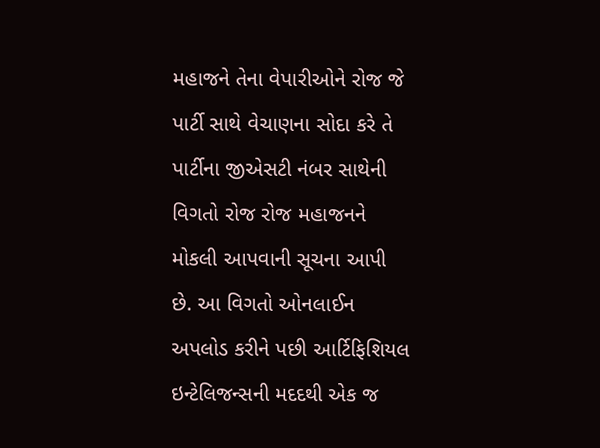મહાજને તેના વેપારીઓને રોજ જે પાર્ટી સાથે વેચાણના સોદા કરે તે પાર્ટીના જીએસટી નંબર સાથેની વિગતો રોજ રોજ મહાજનને મોકલી આપવાની સૂચના આપી છે. આ વિગતો ઓનલાઈન અપલોડ કરીને પછી આર્ટિફિશિયલ ઇન્ટેલિજન્સની મદદથી એક જ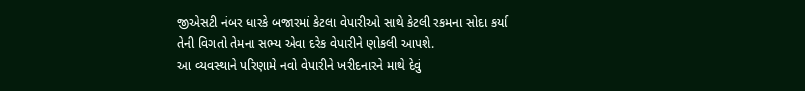જીએસટી નંબર ધારકે બજારમાં કેટલા વેપારીઓ સાથે કેટલી રકમના સોદા કર્યા તેની વિગતો તેમના સભ્ય એવા દરેક વેપારીને ણોકલી આપશે.
આ વ્યવસ્થાને પરિણામે નવો વેપારીને ખરીદનારને માથે દેવું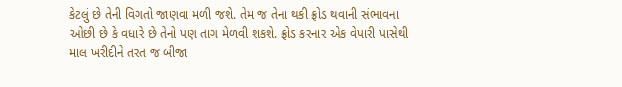કેટલું છે તેની વિગતો જાણવા મળી જશે. તેમ જ તેના થકી ફ્રોડ થવાની સંભાવના ઓછી છે કે વધારે છે તેનો પણ તાગ મેળવી શકશે. ફ્રોડ કરનાર એક વેપારી પાસેથી માલ ખરીદીને તરત જ બીજા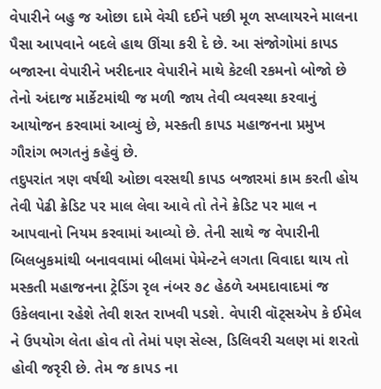વેપારીને બહુ જ ઓછા દામે વેચી દઈને પછી મૂળ સપ્લાયરને માલના પૈસા આપવાને બદલે હાથ ઊંચા કરી દે છે. આ સંજોગોમાં કાપડ બજારના વેપારીને ખરીદનાર વેપારીને માથે કેટલી રકમનો બોજો છે તેનો અંદાજ માર્કેટમાંથી જ મળી જાય તેવી વ્યવસ્થા કરવાનું આયોજન કરવામાં આવ્યું છે, મસ્કતી કાપડ મહાજનના પ્રમુખ ગૌરાંગ ભગતનું કહેવું છે.
તદુપરાંત ત્રણ વર્ષથી ઓછા વરસથી કાપડ બજારમાં કામ કરતી હોય તેવી પેઢી ક્રેડિટ પર માલ લેવા આવે તો તેને ક્રેડિટ પર માલ ન આપવાનો નિયમ કરવામાં આવ્યો છે. તેની સાથે જ વેપારીની બિલબુકમાંથી બનાવવામાં બીલમાં પેમેન્ટને લગતા વિવાદા થાય તો મસ્કતી મહાજનના ટ્રેડિંગ રૃલ નંબર ૭૮ હેઠળે અમદાવાદમાં જ ઉકેલવાના રહેશે તેવી શરત રાખવી પડશે. વેપારી વૉટ્સએપ કે ઈમેલ ને ઉપયોગ લેતા હોવ તો તેમાં પણ સેલ્સ, ડિલિવરી ચલણ માં શરતો હોવી જરૃરી છે. તેમ જ કાપડ ના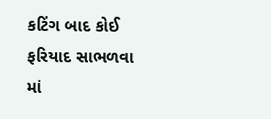કટિંગ બાદ કોઈ ફરિયાદ સાભળવા માં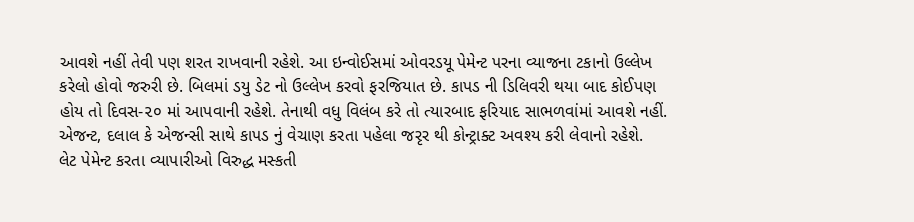આવશે નહીં તેવી પણ શરત રાખવાની રહેશે. આ ઇન્વોઈસમાં ઓવરડયૂ પેમેન્ટ પરના વ્યાજના ટકાનો ઉલ્લેખ કરેલો હોવો જરુરી છે. બિલમાં ડયુ ડેટ નો ઉલ્લેખ કરવો ફરજિયાત છે. કાપડ ની ડિલિવરી થયા બાદ કોઈપણ હોય તો દિવસ-૨૦ માં આપવાની રહેશે. તેનાથી વધુ વિલંબ કરે તો ત્યારબાદ ફરિયાદ સાભળવાંમાં આવશે નહીં. એજન્ટ, દલાલ કે એજન્સી સાથે કાપડ નું વેચાણ કરતા પહેલા જરૃર થી કોન્ટ્રાક્ટ અવશ્ય કરી લેવાનો રહેશે.
લેટ પેમેન્ટ કરતા વ્યાપારીઓ વિરુદ્ધ મસ્કતી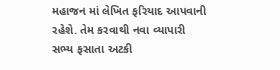મહાજન માં લેખિત ફરિયાદ આપવાની રહેશે. તેમ કરવાથી નવા વ્યાપારી સભ્ય ફસાતા અટકી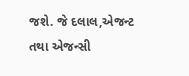જશે. જે દલાલ,એજન્ટ તથા એજન્સી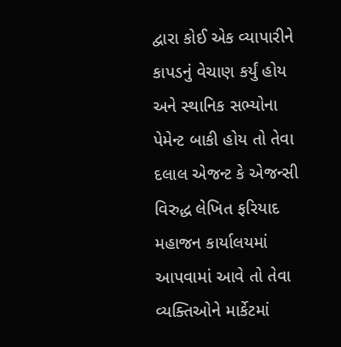દ્વારા કોઈ એક વ્યાપારીને કાપડનું વેચાણ કર્યું હોય અને સ્થાનિક સભ્યોના પેમેન્ટ બાકી હોય તો તેવા દલાલ એજન્ટ કે એજન્સી વિરુદ્ધ લેખિત ફરિયાદ મહાજન કાર્યાલયમાં આપવામાં આવે તો તેવા વ્યક્તિઓને માર્કેટમાં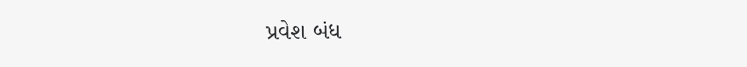પ્રવેશ બંધ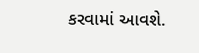કરવામાં આવશે.